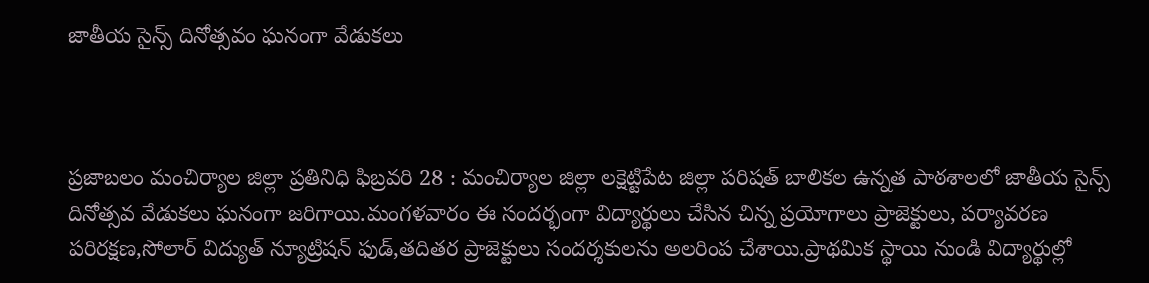జాతీయ సైన్స్ దినోత్సవం ఘనంగా వేడుకలు



ప్రజాబలం మంచిర్యాల జిల్లా ప్రతినిధి ఫిబ్రవరి 28 : మంచిర్యాల జిల్లా లక్షెట్టిపేట జిల్లా పరిషత్ బాలికల ఉన్నత పాఠశాలలో జాతీయ సైన్స్ దినోత్సవ వేడుకలు ఘనంగా జరిగాయి.మంగళవారం ఈ సందర్భంగా విద్యార్థులు చేసిన చిన్న ప్రయోగాలు ప్రాజెక్టులు, పర్యావరణ పరిరక్షణ,సోలార్ విద్యుత్ న్యూట్రిషన్ ఫుడ్,తదితర ప్రాజెక్టులు సందర్శకులను అలరింప చేశాయి.ప్రాథమిక స్థాయి నుండి విద్యార్థుల్లో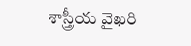శాస్త్రీయ వైఖరి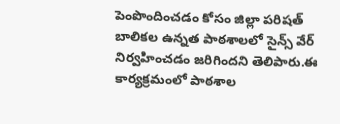పెంపొందించడం కోసం జిల్లా పరిషత్ బాలికల ఉన్నత పాఠశాలలో సైన్స్ వేర్ నిర్వహించడం జరిగిందని తెలిపారు.ఈ కార్యక్రమంలో పాఠశాల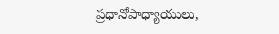ప్రధానోపాధ్యాయులు,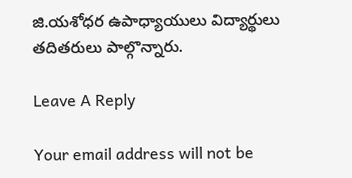జి.యశోధర ఉపాధ్యాయులు విద్యార్థులు తదితరులు పాల్గొన్నారు.

Leave A Reply

Your email address will not be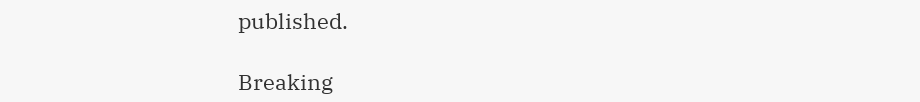published.

Breaking